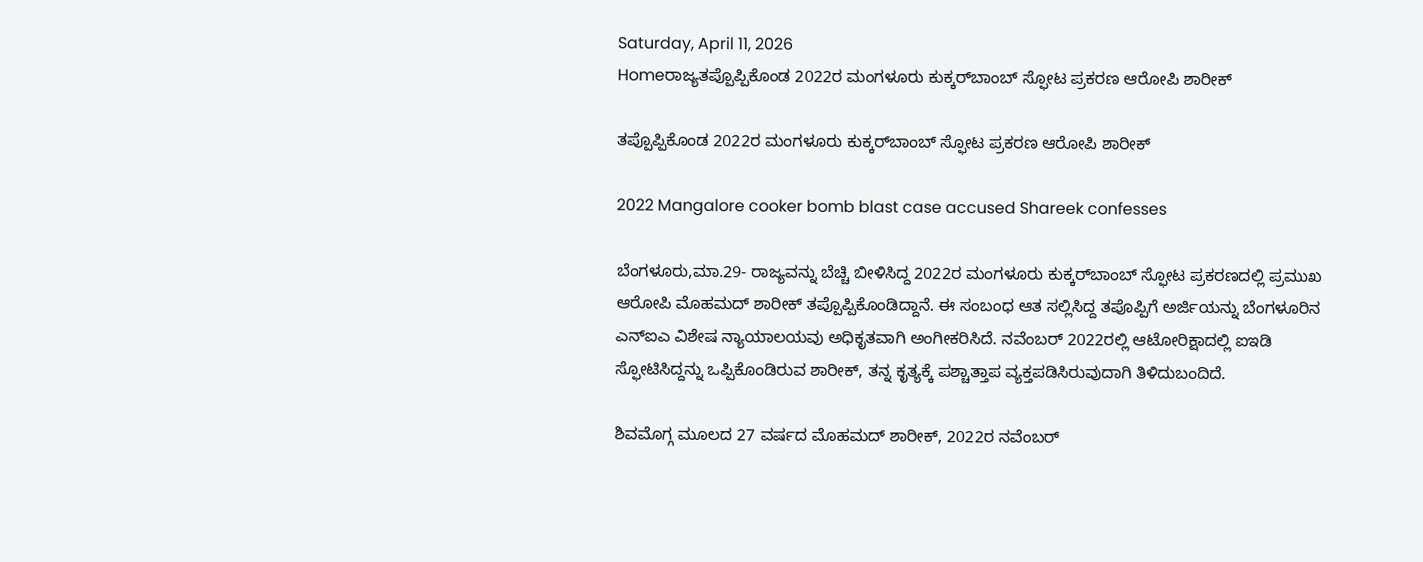Saturday, April 11, 2026
Homeರಾಜ್ಯತಪ್ಪೊಪ್ಪಿಕೊಂಡ 2022ರ ಮಂಗಳೂರು ಕುಕ್ಕರ್‌ಬಾಂಬ್‌ ಸ್ಫೋಟ ಪ್ರಕರಣ ಆರೋಪಿ ಶಾರೀಕ್‌

ತಪ್ಪೊಪ್ಪಿಕೊಂಡ 2022ರ ಮಂಗಳೂರು ಕುಕ್ಕರ್‌ಬಾಂಬ್‌ ಸ್ಫೋಟ ಪ್ರಕರಣ ಆರೋಪಿ ಶಾರೀಕ್‌

2022 Mangalore cooker bomb blast case accused Shareek confesses

ಬೆಂಗಳೂರು,ಮಾ.29- ರಾಜ್ಯವನ್ನು ಬೆಚ್ಚಿ ಬೀಳಿಸಿದ್ದ 2022ರ ಮಂಗಳೂರು ಕುಕ್ಕರ್‌ಬಾಂಬ್‌ ಸ್ಫೋಟ ಪ್ರಕರಣದಲ್ಲಿ ಪ್ರಮುಖ ಆರೋಪಿ ಮೊಹಮದ್‌ ಶಾರೀಕ್‌ ತಪ್ಪೊಪ್ಪಿಕೊಂಡಿದ್ದಾನೆ. ಈ ಸಂಬಂಧ ಆತ ಸಲ್ಲಿಸಿದ್ದ ತಪೊಪ್ಪಿಗೆ ಅರ್ಜಿಯನ್ನು ಬೆಂಗಳೂರಿನ ಎನ್‌ಐಎ ವಿಶೇಷ ನ್ಯಾಯಾಲಯವು ಅಧಿಕೃತವಾಗಿ ಅಂಗೀಕರಿಸಿದೆ. ನವೆಂಬರ್‌ 2022ರಲ್ಲಿ ಆಟೋರಿಕ್ಷಾದಲ್ಲಿ ಐಇಡಿ ಸ್ಫೋಟಿಸಿದ್ದನ್ನು ಒಪ್ಪಿಕೊಂಡಿರುವ ಶಾರೀಕ್‌, ತನ್ನ ಕೃತ್ಯಕ್ಕೆ ಪಶ್ಚಾತ್ತಾಪ ವ್ಯಕ್ತಪಡಿಸಿರುವುದಾಗಿ ತಿಳಿದುಬಂದಿದೆ.

ಶಿವಮೊಗ್ಗ ಮೂಲದ 27 ವರ್ಷದ ಮೊಹಮದ್‌ ಶಾರೀಕ್‌, 2022ರ ನವೆಂಬರ್‌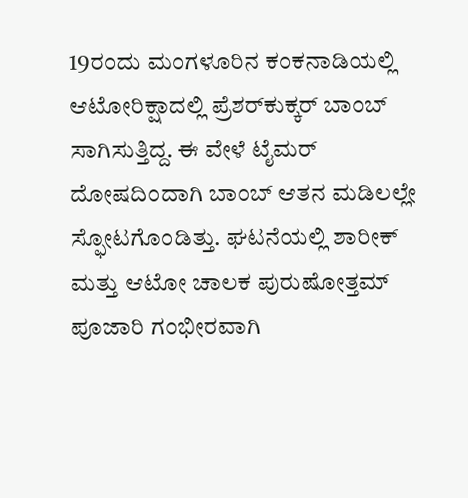19ರಂದು ಮಂಗಳೂರಿನ ಕಂಕನಾಡಿಯಲ್ಲಿ ಆಟೋರಿಕ್ಷಾದಲ್ಲಿ ಪ್ರೆಶರ್‌ಕುಕ್ಕರ್‌ ಬಾಂಬ್‌ ಸಾಗಿಸುತ್ತಿದ್ದ. ಈ ವೇಳೆ ಟೈಮರ್‌ ದೋಷದಿಂದಾಗಿ ಬಾಂಬ್‌ ಆತನ ಮಡಿಲಲ್ಲೇ ಸ್ಫೋಟಗೊಂಡಿತ್ತು. ಘಟನೆಯಲ್ಲಿ ಶಾರೀಕ್‌ ಮತ್ತು ಆಟೋ ಚಾಲಕ ಪುರುಷೋತ್ತಮ್‌ ಪೂಜಾರಿ ಗಂಭೀರವಾಗಿ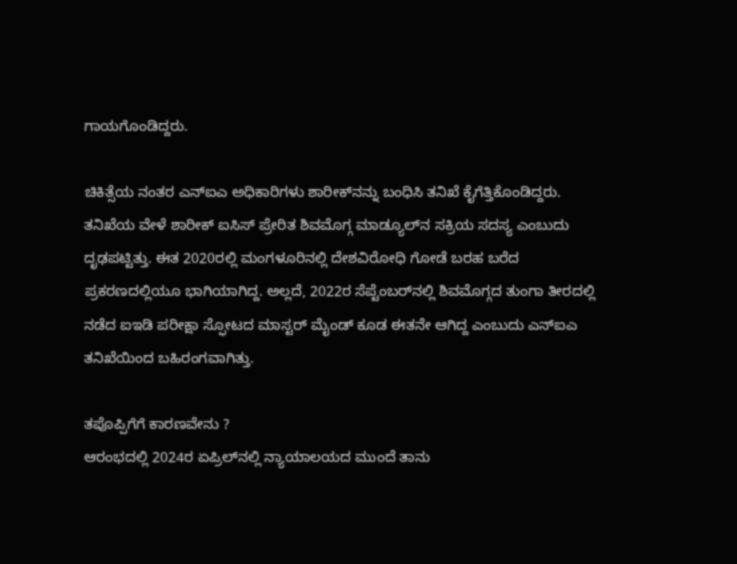ಗಾಯಗೊಂಡಿದ್ದರು.

ಚಿಕಿತ್ಸೆಯ ನಂತರ ಎನ್‌ಐಎ ಅಧಿಕಾರಿಗಳು ಶಾರೀಕ್‌ನನ್ನು ಬಂಧಿಸಿ ತನಿಖೆ ಕೈಗೆತ್ತಿಕೊಂಡಿದ್ದರು. ತನಿಖೆಯ ವೇಳೆ ಶಾರೀಕ್‌ ಐಸಿಸ್‌‍ ಪ್ರೇರಿತ ಶಿವಮೊಗ್ಗ ಮಾಡ್ಯೂಲ್‌ನ ಸಕ್ರಿಯ ಸದಸ್ಯ ಎಂಬುದು ದೃಢಪಟ್ಟಿತ್ತು. ಈತ 2020ರಲ್ಲಿ ಮಂಗಳೂರಿನಲ್ಲಿ ದೇಶವಿರೋಧಿ ಗೋಡೆ ಬರಹ ಬರೆದ ಪ್ರಕರಣದಲ್ಲಿಯೂ ಭಾಗಿಯಾಗಿದ್ದ. ಅಲ್ಲದೆ, 2022ರ ಸೆಪ್ಟೆಂಬರ್‌ನಲ್ಲಿ ಶಿವಮೊಗ್ಗದ ತುಂಗಾ ತೀರದಲ್ಲಿ ನಡೆದ ಐಇಡಿ ಪರೀಕ್ಷಾ ಸ್ಫೋಟದ ಮಾಸ್ಟರ್‌ ಮೈಂಡ್‌ ಕೂಡ ಈತನೇ ಆಗಿದ್ದ ಎಂಬುದು ಎನ್‌ಐಎ ತನಿಖೆಯಿಂದ ಬಹಿರಂಗವಾಗಿತ್ತು.

ತಪೊಪ್ಪಿಗೆಗೆ ಕಾರಣವೇನು ?
ಆರಂಭದಲ್ಲಿ 2024ರ ಏಪ್ರಿಲ್‌ನಲ್ಲಿ ನ್ಯಾಯಾಲಯದ ಮುಂದೆ ತಾನು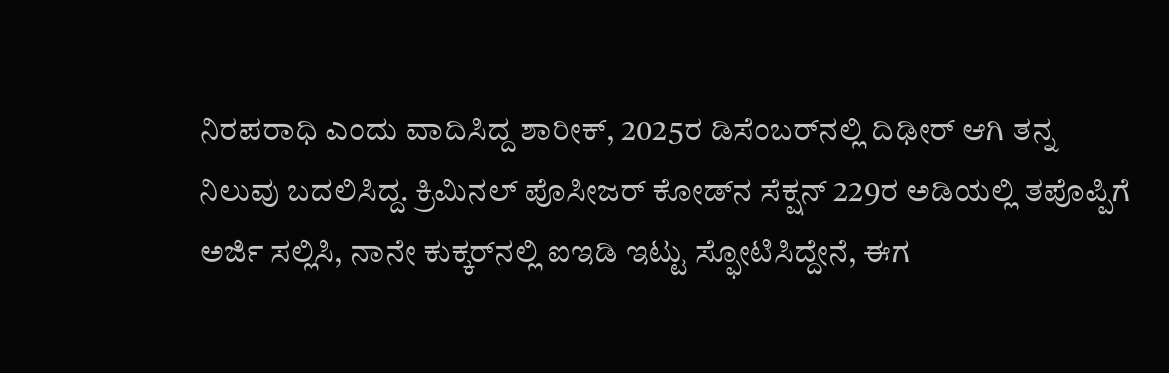ನಿರಪರಾಧಿ ಎಂದು ವಾದಿಸಿದ್ದ ಶಾರೀಕ್‌, 2025ರ ಡಿಸೆಂಬರ್‌ನಲ್ಲಿ ದಿಢೀರ್‌ ಆಗಿ ತನ್ನ ನಿಲುವು ಬದಲಿಸಿದ್ದ. ಕ್ರಿಮಿನಲ್‌ ಪೊಸೀಜರ್‌ ಕೋಡ್‌ನ ಸೆಕ್ಷನ್‌ 229ರ ಅಡಿಯಲ್ಲಿ ತಪೊಪ್ಪಿಗೆ ಅರ್ಜಿ ಸಲ್ಲಿಸಿ, ನಾನೇ ಕುಕ್ಕರ್‌ನಲ್ಲಿ ಐಇಡಿ ಇಟ್ಟು ಸ್ಫೋಟಿಸಿದ್ದೇನೆ, ಈಗ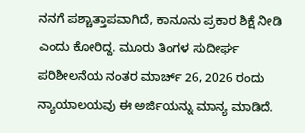ನನಗೆ ಪಶ್ಚಾತ್ತಾಪವಾಗಿದೆ, ಕಾನೂನು ಪ್ರಕಾರ ಶಿಕ್ಷೆ ನೀಡಿ ಎಂದು ಕೋರಿದ್ದ. ಮೂರು ತಿಂಗಳ ಸುದೀರ್ಘ ಪರಿಶೀಲನೆಯ ನಂತರ ಮಾರ್ಚ್‌ 26, 2026 ರಂದು ನ್ಯಾಯಾಲಯವು ಈ ಅರ್ಜಿಯನ್ನು ಮಾನ್ಯ ಮಾಡಿದೆ.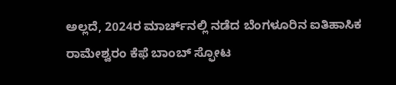ಅಲ್ಲದೆ, 2024ರ ಮಾರ್ಚ್‌ನಲ್ಲಿ ನಡೆದ ಬೆಂಗಳೂರಿನ ಐತಿಹಾಸಿಕ ರಾಮೇಶ್ವರಂ ಕೆಫೆ ಬಾಂಬ್‌ ಸ್ಫೋಟ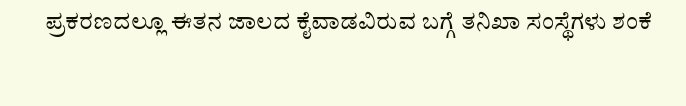ಪ್ರಕರಣದಲ್ಲೂ ಈತನ ಜಾಲದ ಕೈವಾಡವಿರುವ ಬಗ್ಗೆ ತನಿಖಾ ಸಂಸ್ಥೆಗಳು ಶಂಕೆ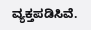ವ್ಯಕ್ತಪಡಿಸಿವೆ.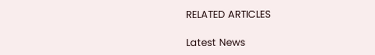RELATED ARTICLES

Latest News